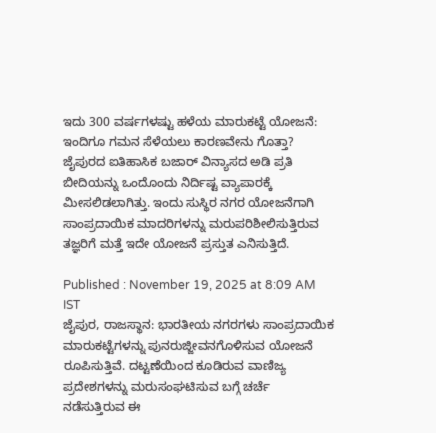ಇದು 300 ವರ್ಷಗಳಷ್ಟು ಹಳೆಯ ಮಾರುಕಟ್ಟೆ ಯೋಜನೆ: ಇಂದಿಗೂ ಗಮನ ಸೆಳೆಯಲು ಕಾರಣವೇನು ಗೊತ್ತಾ?
ಜೈಪುರದ ಐತಿಹಾಸಿಕ ಬಜಾರ್ ವಿನ್ಯಾಸದ ಅಡಿ ಪ್ರತಿ ಬೀದಿಯನ್ನು ಒಂದೊಂದು ನಿರ್ದಿಷ್ಟ ವ್ಯಾಪಾರಕ್ಕೆ ಮೀಸಲಿಡಲಾಗಿತ್ತು. ಇಂದು ಸುಸ್ಥಿರ ನಗರ ಯೋಜನೆಗಾಗಿ ಸಾಂಪ್ರದಾಯಿಕ ಮಾದರಿಗಳನ್ನು ಮರುಪರಿಶೀಲಿಸುತ್ತಿರುವ ತಜ್ಞರಿಗೆ ಮತ್ತೆ ಇದೇ ಯೋಜನೆ ಪ್ರಸ್ತುತ ಎನಿಸುತ್ತಿದೆ.

Published : November 19, 2025 at 8:09 AM IST
ಜೈಪುರ, ರಾಜಸ್ಥಾನ: ಭಾರತೀಯ ನಗರಗಳು ಸಾಂಪ್ರದಾಯಿಕ ಮಾರುಕಟ್ಟೆಗಳನ್ನು ಪುನರುಜ್ಜೀವನಗೊಳಿಸುವ ಯೋಜನೆ ರೂಪಿಸುತ್ತಿವೆ. ದಟ್ಟಣೆಯಿಂದ ಕೂಡಿರುವ ವಾಣಿಜ್ಯ ಪ್ರದೇಶಗಳನ್ನು ಮರುಸಂಘಟಿಸುವ ಬಗ್ಗೆ ಚರ್ಚೆ ನಡೆಸುತ್ತಿರುವ ಈ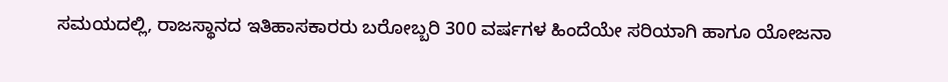ಸಮಯದಲ್ಲಿ, ರಾಜಸ್ಥಾನದ ಇತಿಹಾಸಕಾರರು ಬರೋಬ್ಬರಿ 300 ವರ್ಷಗಳ ಹಿಂದೆಯೇ ಸರಿಯಾಗಿ ಹಾಗೂ ಯೋಜನಾ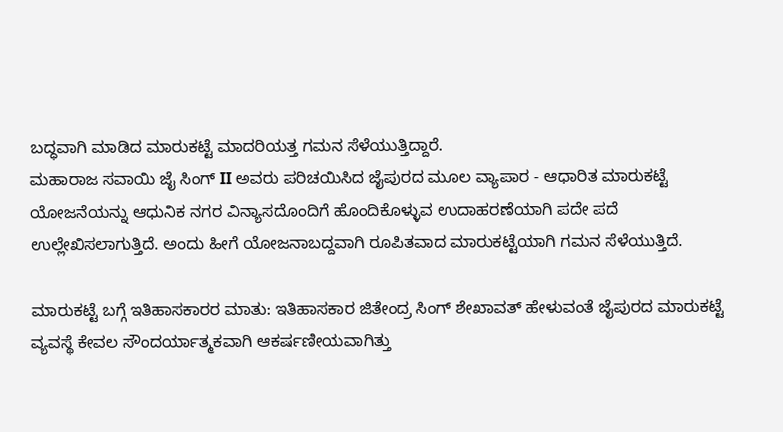ಬದ್ಧವಾಗಿ ಮಾಡಿದ ಮಾರುಕಟ್ಟೆ ಮಾದರಿಯತ್ತ ಗಮನ ಸೆಳೆಯುತ್ತಿದ್ದಾರೆ.
ಮಹಾರಾಜ ಸವಾಯಿ ಜೈ ಸಿಂಗ್ II ಅವರು ಪರಿಚಯಿಸಿದ ಜೈಪುರದ ಮೂಲ ವ್ಯಾಪಾರ - ಆಧಾರಿತ ಮಾರುಕಟ್ಟೆ ಯೋಜನೆಯನ್ನು ಆಧುನಿಕ ನಗರ ವಿನ್ಯಾಸದೊಂದಿಗೆ ಹೊಂದಿಕೊಳ್ಳುವ ಉದಾಹರಣೆಯಾಗಿ ಪದೇ ಪದೆ ಉಲ್ಲೇಖಿಸಲಾಗುತ್ತಿದೆ. ಅಂದು ಹೀಗೆ ಯೋಜನಾಬದ್ದವಾಗಿ ರೂಪಿತವಾದ ಮಾರುಕಟ್ಟೆಯಾಗಿ ಗಮನ ಸೆಳೆಯುತ್ತಿದೆ.

ಮಾರುಕಟ್ಟೆ ಬಗ್ಗೆ ಇತಿಹಾಸಕಾರರ ಮಾತು: ಇತಿಹಾಸಕಾರ ಜಿತೇಂದ್ರ ಸಿಂಗ್ ಶೇಖಾವತ್ ಹೇಳುವಂತೆ ಜೈಪುರದ ಮಾರುಕಟ್ಟೆ ವ್ಯವಸ್ಥೆ ಕೇವಲ ಸೌಂದರ್ಯಾತ್ಮಕವಾಗಿ ಆಕರ್ಷಣೀಯವಾಗಿತ್ತು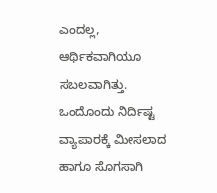ಎಂದಲ್ಲ, ಆರ್ಥಿಕವಾಗಿಯೂ ಸಬಲವಾಗಿತ್ತು. ಒಂದೊಂದು ನಿರ್ದಿಷ್ಟ ವ್ಯಾಪಾರಕ್ಕೆ ಮೀಸಲಾದ ಹಾಗೂ ಸೊಗಸಾಗಿ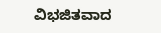ವಿಭಜಿತವಾದ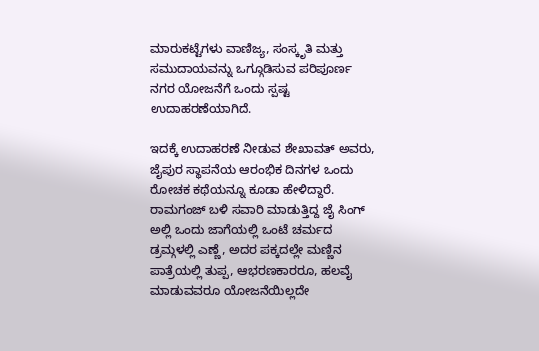ಮಾರುಕಟ್ಟೆಗಳು ವಾಣಿಜ್ಯ, ಸಂಸ್ಕೃತಿ ಮತ್ತು ಸಮುದಾಯವನ್ನು ಒಗ್ಗೂಡಿಸುವ ಪರಿಪೂರ್ಣ ನಗರ ಯೋಜನೆಗೆ ಒಂದು ಸ್ಪಷ್ಟ ಉದಾಹರಣೆಯಾಗಿದೆ.

ಇದಕ್ಕೆ ಉದಾಹರಣೆ ನೀಡುವ ಶೇಖಾವತ್ ಅವರು, ಜೈಪುರ ಸ್ಥಾಪನೆಯ ಆರಂಭಿಕ ದಿನಗಳ ಒಂದು ರೋಚಕ ಕಥೆಯನ್ನೂ ಕೂಡಾ ಹೇಳಿದ್ದಾರೆ. ರಾಮಗಂಜ್ ಬಳಿ ಸವಾರಿ ಮಾಡುತ್ತಿದ್ದ ಜೈ ಸಿಂಗ್ ಅಲ್ಲಿ ಒಂದು ಜಾಗೆಯಲ್ಲಿ ಒಂಟೆ ಚರ್ಮದ ಡ್ರಮ್ಗಳಲ್ಲಿ ಎಣ್ಣೆ, ಅದರ ಪಕ್ಕದಲ್ಲೇ ಮಣ್ಣಿನ ಪಾತ್ರೆಯಲ್ಲಿ ತುಪ್ಪ, ಆಭರಣಕಾರರೂ, ಹಲವೈ ಮಾಡುವವರೂ ಯೋಜನೆಯಿಲ್ಲದೇ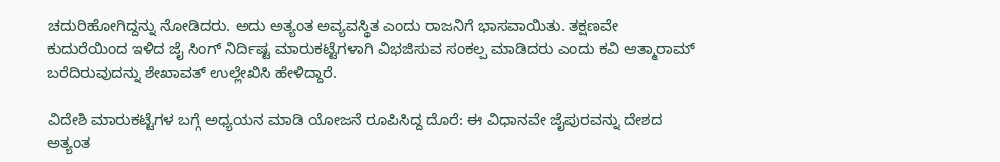ಚದುರಿಹೋಗಿದ್ದನ್ನು ನೋಡಿದರು. ಅದು ಅತ್ಯಂತ ಅವ್ಯವಸ್ಥಿತ ಎಂದು ರಾಜನಿಗೆ ಭಾಸವಾಯಿತು. ತಕ್ಷಣವೇ ಕುದುರೆಯಿಂದ ಇಳಿದ ಜೈ ಸಿಂಗ್ ನಿರ್ದಿಷ್ಟ ಮಾರುಕಟ್ಟೆಗಳಾಗಿ ವಿಭಜಿಸುವ ಸಂಕಲ್ಪ ಮಾಡಿದರು ಎಂದು ಕವಿ ಆತ್ಮಾರಾಮ್ ಬರೆದಿರುವುದನ್ನು ಶೇಖಾವತ್ ಉಲ್ಲೇಖಿಸಿ ಹೇಳಿದ್ದಾರೆ.

ವಿದೇಶಿ ಮಾರುಕಟ್ಟೆಗಳ ಬಗ್ಗೆ ಅಧ್ಯಯನ ಮಾಡಿ ಯೋಜನೆ ರೂಪಿಸಿದ್ದ ದೊರೆ: ಈ ವಿಧಾನವೇ ಜೈಪುರವನ್ನು ದೇಶದ ಅತ್ಯಂತ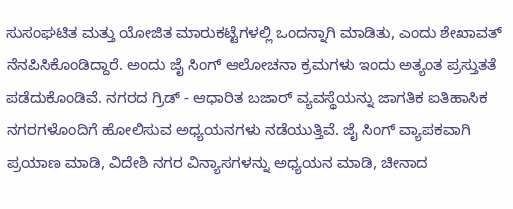ಸುಸಂಘಟಿತ ಮತ್ತು ಯೋಜಿತ ಮಾರುಕಟ್ಟೆಗಳಲ್ಲಿ ಒಂದನ್ನಾಗಿ ಮಾಡಿತು, ಎಂದು ಶೇಖಾವತ್ ನೆನಪಿಸಿಕೊಂಡಿದ್ದಾರೆ. ಅಂದು ಜೈ ಸಿಂಗ್ ಆಲೋಚನಾ ಕ್ರಮಗಳು ಇಂದು ಅತ್ಯಂತ ಪ್ರಸ್ತುತತೆ ಪಡೆದುಕೊಂಡಿವೆ. ನಗರದ ಗ್ರಿಡ್ - ಆಧಾರಿತ ಬಜಾರ್ ವ್ಯವಸ್ಥೆಯನ್ನು ಜಾಗತಿಕ ಐತಿಹಾಸಿಕ ನಗರಗಳೊಂದಿಗೆ ಹೋಲಿಸುವ ಅಧ್ಯಯನಗಳು ನಡೆಯುತ್ತಿವೆ. ಜೈ ಸಿಂಗ್ ವ್ಯಾಪಕವಾಗಿ ಪ್ರಯಾಣ ಮಾಡಿ, ವಿದೇಶಿ ನಗರ ವಿನ್ಯಾಸಗಳನ್ನು ಅಧ್ಯಯನ ಮಾಡಿ, ಚೀನಾದ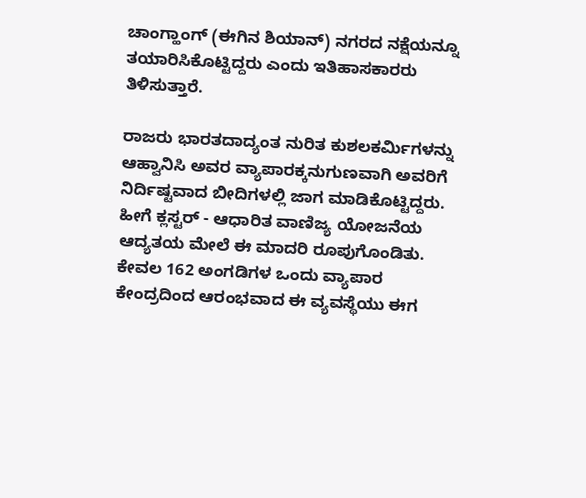ಚಾಂಗ್ಹಾಂಗ್ (ಈಗಿನ ಶಿಯಾನ್) ನಗರದ ನಕ್ಷೆಯನ್ನೂ ತಯಾರಿಸಿಕೊಟ್ಟಿದ್ದರು ಎಂದು ಇತಿಹಾಸಕಾರರು ತಿಳಿಸುತ್ತಾರೆ.

ರಾಜರು ಭಾರತದಾದ್ಯಂತ ನುರಿತ ಕುಶಲಕರ್ಮಿಗಳನ್ನು ಆಹ್ವಾನಿಸಿ ಅವರ ವ್ಯಾಪಾರಕ್ಕನುಗುಣವಾಗಿ ಅವರಿಗೆ ನಿರ್ದಿಷ್ಟವಾದ ಬೀದಿಗಳಲ್ಲಿ ಜಾಗ ಮಾಡಿಕೊಟ್ಟಿದ್ದರು. ಹೀಗೆ ಕ್ಲಸ್ಟರ್ - ಆಧಾರಿತ ವಾಣಿಜ್ಯ ಯೋಜನೆಯ ಆದ್ಯತಯ ಮೇಲೆ ಈ ಮಾದರಿ ರೂಪುಗೊಂಡಿತು. ಕೇವಲ 162 ಅಂಗಡಿಗಳ ಒಂದು ವ್ಯಾಪಾರ ಕೇಂದ್ರದಿಂದ ಆರಂಭವಾದ ಈ ವ್ಯವಸ್ಥೆಯು ಈಗ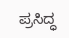ಪ್ರಸಿದ್ಧ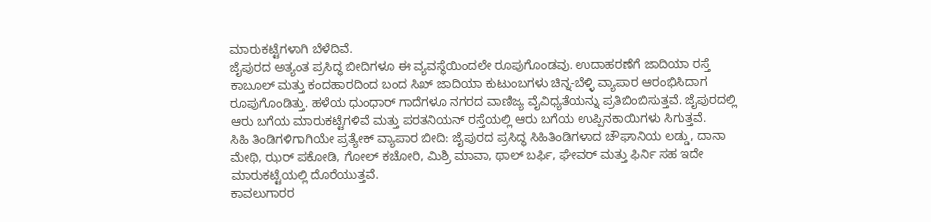ಮಾರುಕಟ್ಟೆಗಳಾಗಿ ಬೆಳೆದಿವೆ.
ಜೈಪುರದ ಅತ್ಯಂತ ಪ್ರಸಿದ್ಧ ಬೀದಿಗಳೂ ಈ ವ್ಯವಸ್ಥೆಯಿಂದಲೇ ರೂಪುಗೊಂಡವು. ಉದಾಹರಣೆಗೆ ಜಾದಿಯಾ ರಸ್ತೆ ಕಾಬೂಲ್ ಮತ್ತು ಕಂದಹಾರದಿಂದ ಬಂದ ಸಿಖ್ ಜಾದಿಯಾ ಕುಟುಂಬಗಳು ಚಿನ್ನ-ಬೆಳ್ಳಿ ವ್ಯಾಪಾರ ಆರಂಭಿಸಿದಾಗ ರೂಪುಗೊಂಡಿತ್ತು. ಹಳೆಯ ಧುಂಧಾರ್ ಗಾದೆಗಳೂ ನಗರದ ವಾಣಿಜ್ಯ ವೈವಿಧ್ಯತೆಯನ್ನು ಪ್ರತಿಬಿಂಬಿಸುತ್ತವೆ. ಜೈಪುರದಲ್ಲಿ ಆರು ಬಗೆಯ ಮಾರುಕಟ್ಟೆಗಳಿವೆ ಮತ್ತು ಪರತನಿಯನ್ ರಸ್ತೆಯಲ್ಲಿ ಆರು ಬಗೆಯ ಉಪ್ಪಿನಕಾಯಿಗಳು ಸಿಗುತ್ತವೆ.
ಸಿಹಿ ತಿಂಡಿಗಳಿಗಾಗಿಯೇ ಪ್ರತ್ಯೇಕ್ ವ್ಯಾಪಾರ ಬೀದಿ: ಜೈಪುರದ ಪ್ರಸಿದ್ಧ ಸಿಹಿತಿಂಡಿಗಳಾದ ಚೌಘಾನಿಯ ಲಡ್ಡು, ದಾನಾ ಮೇಥಿ, ಝರ್ ಪಕೋಡಿ, ಗೋಲ್ ಕಚೋರಿ, ಮಿಶ್ರಿ ಮಾವಾ, ಥಾಲ್ ಬರ್ಫಿ, ಘೇವರ್ ಮತ್ತು ಫಿರ್ನಿ ಸಹ ಇದೇ ಮಾರುಕಟ್ಟೆಯಲ್ಲಿ ದೊರೆಯುತ್ತವೆ.
ಕಾವಲುಗಾರರ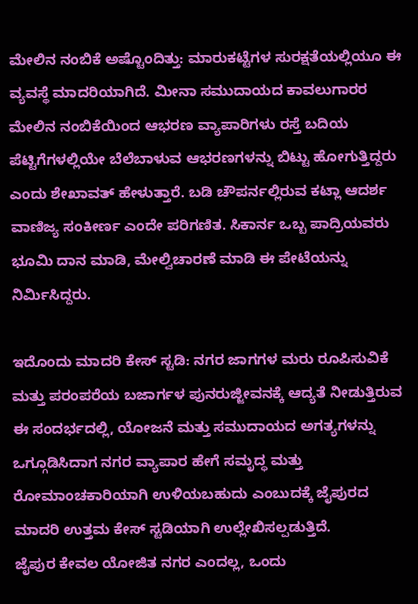ಮೇಲಿನ ನಂಬಿಕೆ ಅಷ್ಟೊಂದಿತ್ತು: ಮಾರುಕಟ್ಟೆಗಳ ಸುರಕ್ಷತೆಯಲ್ಲಿಯೂ ಈ ವ್ಯವಸ್ಥೆ ಮಾದರಿಯಾಗಿದೆ. ಮೀನಾ ಸಮುದಾಯದ ಕಾವಲುಗಾರರ ಮೇಲಿನ ನಂಬಿಕೆಯಿಂದ ಆಭರಣ ವ್ಯಾಪಾರಿಗಳು ರಸ್ತೆ ಬದಿಯ ಪೆಟ್ಟಿಗೆಗಳಲ್ಲಿಯೇ ಬೆಲೆಬಾಳುವ ಆಭರಣಗಳನ್ನು ಬಿಟ್ಟು ಹೋಗುತ್ತಿದ್ದರು ಎಂದು ಶೇಖಾವತ್ ಹೇಳುತ್ತಾರೆ. ಬಡಿ ಚೌಪರ್ನಲ್ಲಿರುವ ಕಟ್ಲಾ ಆದರ್ಶ ವಾಣಿಜ್ಯ ಸಂಕೀರ್ಣ ಎಂದೇ ಪರಿಗಣಿತ. ಸಿಕಾರ್ನ ಒಬ್ಬ ಪಾದ್ರಿಯವರು ಭೂಮಿ ದಾನ ಮಾಡಿ, ಮೇಲ್ವಿಚಾರಣೆ ಮಾಡಿ ಈ ಪೇಟೆಯನ್ನು ನಿರ್ಮಿಸಿದ್ದರು.

ಇದೊಂದು ಮಾದರಿ ಕೇಸ್ ಸ್ಟಡಿ: ನಗರ ಜಾಗಗಳ ಮರು ರೂಪಿಸುವಿಕೆ ಮತ್ತು ಪರಂಪರೆಯ ಬಜಾರ್ಗಳ ಪುನರುಜ್ಜೀವನಕ್ಕೆ ಆದ್ಯತೆ ನೀಡುತ್ತಿರುವ ಈ ಸಂದರ್ಭದಲ್ಲಿ, ಯೋಜನೆ ಮತ್ತು ಸಮುದಾಯದ ಅಗತ್ಯಗಳನ್ನು ಒಗ್ಗೂಡಿಸಿದಾಗ ನಗರ ವ್ಯಾಪಾರ ಹೇಗೆ ಸಮೃದ್ಧ ಮತ್ತು ರೋಮಾಂಚಕಾರಿಯಾಗಿ ಉಳಿಯಬಹುದು ಎಂಬುದಕ್ಕೆ ಜೈಪುರದ ಮಾದರಿ ಉತ್ತಮ ಕೇಸ್ ಸ್ಟಡಿಯಾಗಿ ಉಲ್ಲೇಖಿಸಲ್ಪಡುತ್ತಿದೆ.
ಜೈಪುರ ಕೇವಲ ಯೋಜಿತ ನಗರ ಎಂದಲ್ಲ, ಒಂದು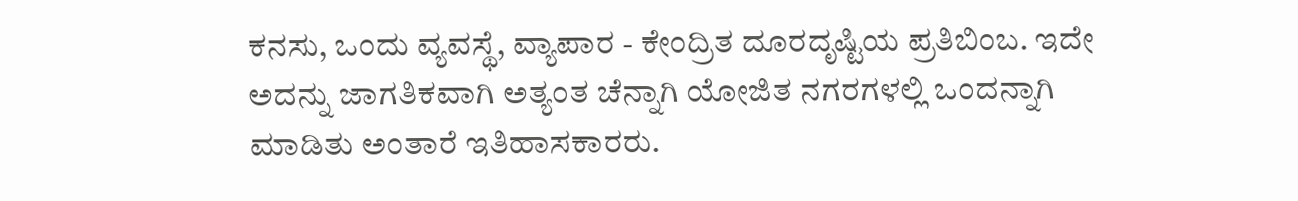ಕನಸು, ಒಂದು ವ್ಯವಸ್ಥೆ, ವ್ಯಾಪಾರ - ಕೇಂದ್ರಿತ ದೂರದೃಷ್ಟಿಯ ಪ್ರತಿಬಿಂಬ. ಇದೇ ಅದನ್ನು ಜಾಗತಿಕವಾಗಿ ಅತ್ಯಂತ ಚೆನ್ನಾಗಿ ಯೋಜಿತ ನಗರಗಳಲ್ಲಿ ಒಂದನ್ನಾಗಿ ಮಾಡಿತು ಅಂತಾರೆ ಇತಿಹಾಸಕಾರರು.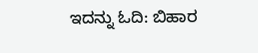ಇದನ್ನು ಓದಿ: ಬಿಹಾರ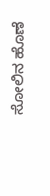ಸೋಲಿನ ಹೊಣೆ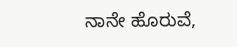ನಾನೇ ಹೊರುವೆ,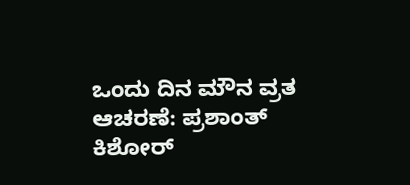ಒಂದು ದಿನ ಮೌನ ವ್ರತ ಆಚರಣೆ: ಪ್ರಶಾಂತ್ ಕಿಶೋರ್